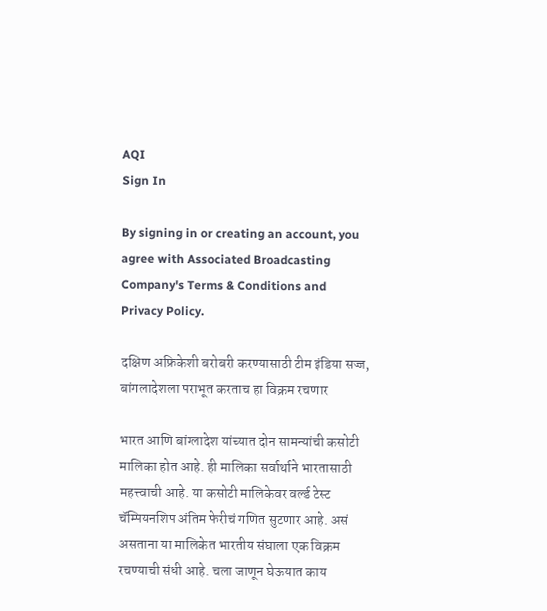AQI
Sign In

By signing in or creating an account, you agree with Associated Broadcasting Company's Terms & Conditions and Privacy Policy.

दक्षिण अफ्रिकेशी बरोबरी करण्यासाठी टीम इंडिया सज्ज, बांगलादेशला पराभूत करताच हा विक्रम रचणार

भारत आणि बांग्लादेश यांच्यात दोन सामन्यांची कसोटी मालिका होत आहे. ही मालिका सर्वार्थाने भारतासाठी महत्त्वाची आहे. या कसोटी मालिकेवर वर्ल्ड टेस्ट चॅम्पियनशिप अंतिम फेरीचं गणित सुटणार आहे. असं असताना या मालिकेत भारतीय संघाला एक विक्रम रचण्याची संधी आहे. चला जाणून घेऊयात काय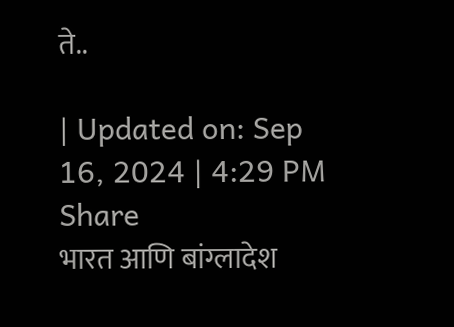ते..

| Updated on: Sep 16, 2024 | 4:29 PM
Share
भारत आणि बांग्लादेश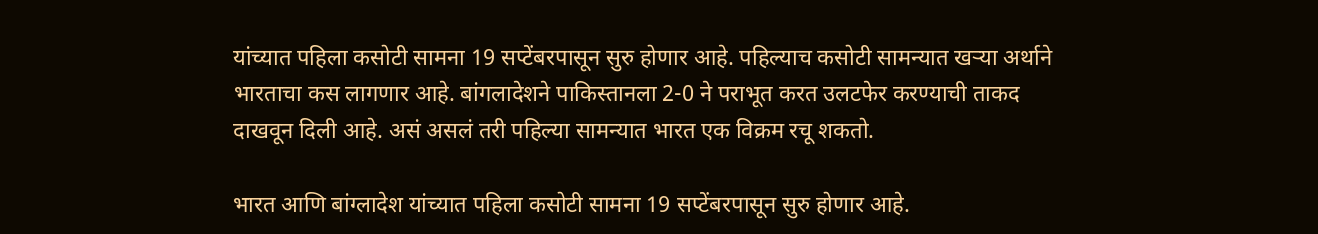यांच्यात पहिला कसोटी सामना 19 सप्टेंबरपासून सुरु होणार आहे. पहिल्याच कसोटी सामन्यात खऱ्या अर्थाने भारताचा कस लागणार आहे. बांगलादेशने पाकिस्तानला 2-0 ने पराभूत करत उलटफेर करण्याची ताकद दाखवून दिली आहे. असं असलं तरी पहिल्या सामन्यात भारत एक विक्रम रचू शकतो.

भारत आणि बांग्लादेश यांच्यात पहिला कसोटी सामना 19 सप्टेंबरपासून सुरु होणार आहे.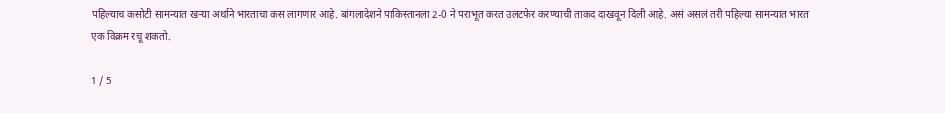पहिल्याच कसोटी सामन्यात खऱ्या अर्थाने भारताचा कस लागणार आहे. बांगलादेशने पाकिस्तानला 2-0 ने पराभूत करत उलटफेर करण्याची ताकद दाखवून दिली आहे. असं असलं तरी पहिल्या सामन्यात भारत एक विक्रम रचू शकतो.

1 / 5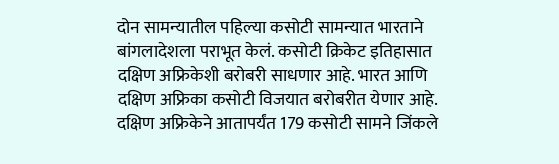दोन सामन्यातील पहिल्या कसोटी सामन्यात भारताने बांगलादेशला पराभूत केलं. कसोटी क्रिकेट इतिहासात दक्षिण अफ्रिकेशी बरोबरी साधणार आहे. भारत आणि दक्षिण अफ्रिका कसोटी विजयात बरोबरीत येणार आहे.  दक्षिण अफ्रिकेने आतापर्यंत 179 कसोटी सामने जिंकले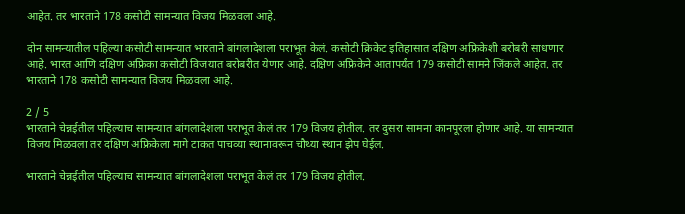आहेत. तर भारताने 178 कसोटी सामन्यात विजय मिळवला आहे.

दोन सामन्यातील पहिल्या कसोटी सामन्यात भारताने बांगलादेशला पराभूत केलं. कसोटी क्रिकेट इतिहासात दक्षिण अफ्रिकेशी बरोबरी साधणार आहे. भारत आणि दक्षिण अफ्रिका कसोटी विजयात बरोबरीत येणार आहे. दक्षिण अफ्रिकेने आतापर्यंत 179 कसोटी सामने जिंकले आहेत. तर भारताने 178 कसोटी सामन्यात विजय मिळवला आहे.

2 / 5
भारताने चेन्नईतील पहिल्याच सामन्यात बांगलादेशला पराभूत केलं तर 179 विजय होतील. तर दुसरा सामना कानपूरला होणार आहे. या सामन्यात विजय मिळवला तर दक्षिण अफ्रिकेला मागे टाकत पाचव्या स्थानावरून चौथ्या स्थान झेप घेईल.

भारताने चेन्नईतील पहिल्याच सामन्यात बांगलादेशला पराभूत केलं तर 179 विजय होतील.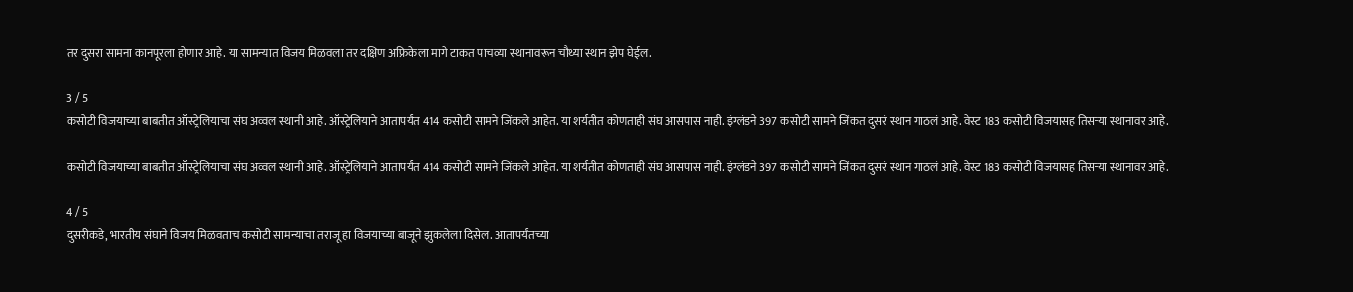तर दुसरा सामना कानपूरला होणार आहे. या सामन्यात विजय मिळवला तर दक्षिण अफ्रिकेला मागे टाकत पाचव्या स्थानावरून चौथ्या स्थान झेप घेईल.

3 / 5
कसोटी विजयाच्या बाबतीत ऑस्ट्रेलियाचा संघ अव्वल स्थानी आहे. ऑस्ट्रेलियाने आतापर्यंत 414 कसोटी सामने जिंकले आहेत. या शर्यतीत कोणताही संघ आसपास नाही. इंग्लंडने 397 कसोटी सामने जिंकत दुसरं स्थान गाठलं आहे. वेस्ट 183 कसोटी विजयासह तिसऱ्या स्थानावर आहे.

कसोटी विजयाच्या बाबतीत ऑस्ट्रेलियाचा संघ अव्वल स्थानी आहे. ऑस्ट्रेलियाने आतापर्यंत 414 कसोटी सामने जिंकले आहेत. या शर्यतीत कोणताही संघ आसपास नाही. इंग्लंडने 397 कसोटी सामने जिंकत दुसरं स्थान गाठलं आहे. वेस्ट 183 कसोटी विजयासह तिसऱ्या स्थानावर आहे.

4 / 5
दुसरीकडे, भारतीय संघाने विजय मिळवताच कसोटी सामन्याचा तराजू हा विजयाच्या बाजूने झुकलेला दिसेल. आतापर्यंतच्या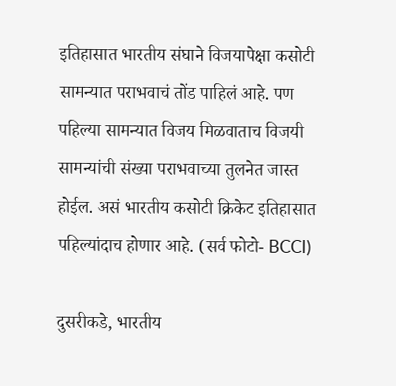इतिहासात भारतीय संघाने विजयापेक्षा कसोटी सामन्यात पराभवाचं तोंड पाहिलं आहे. पण पहिल्या सामन्यात विजय मिळवाताच विजयी सामन्यांची संख्या पराभवाच्या तुलनेत जास्त होईल. असं भारतीय कसोटी क्रिकेट इतिहासात पहिल्यांदाच होणार आहे. (सर्व फोटो- BCCI)

दुसरीकडे, भारतीय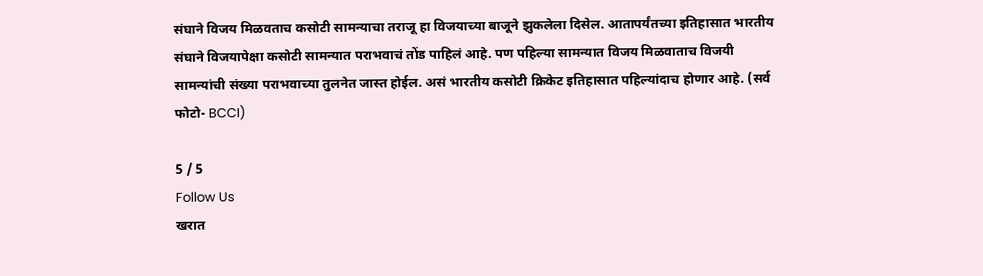संघाने विजय मिळवताच कसोटी सामन्याचा तराजू हा विजयाच्या बाजूने झुकलेला दिसेल. आतापर्यंतच्या इतिहासात भारतीय संघाने विजयापेक्षा कसोटी सामन्यात पराभवाचं तोंड पाहिलं आहे. पण पहिल्या सामन्यात विजय मिळवाताच विजयी सामन्यांची संख्या पराभवाच्या तुलनेत जास्त होईल. असं भारतीय कसोटी क्रिकेट इतिहासात पहिल्यांदाच होणार आहे. (सर्व फोटो- BCCI)

5 / 5
Follow Us
खरात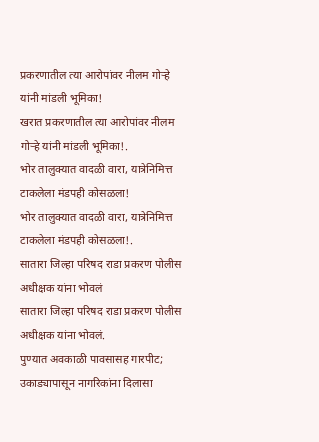प्रकरणातील त्या आरोपांवर नीलम गोऱ्हे यांनी मांडली भूमिका!
खरात प्रकरणातील त्या आरोपांवर नीलम गोऱ्हे यांनी मांडली भूमिका!.
भोर तालुक्यात वादळी वारा, यात्रेनिमित्त टाकलेला मंडपही कोसळला!
भोर तालुक्यात वादळी वारा, यात्रेनिमित्त टाकलेला मंडपही कोसळला!.
सातारा जिल्हा परिषद राडा प्रकरण पोलीस अधीक्षक यांना भोवलं
सातारा जिल्हा परिषद राडा प्रकरण पोलीस अधीक्षक यांना भोवलं.
पुण्यात अवकाळी पावसासह गारपीट; उकाड्यापासून नागरिकांना दिलासा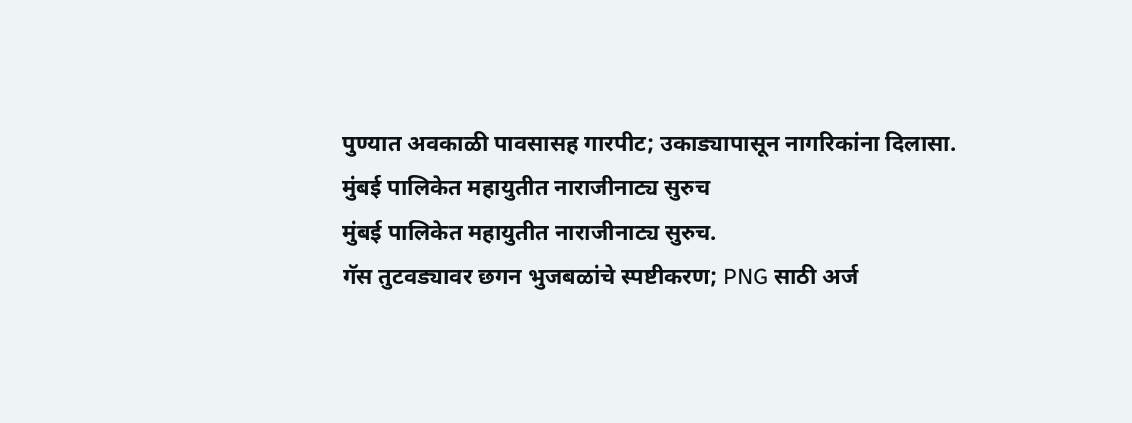पुण्यात अवकाळी पावसासह गारपीट; उकाड्यापासून नागरिकांना दिलासा.
मुंबई पालिकेत महायुतीत नाराजीनाट्य सुरुच
मुंबई पालिकेत महायुतीत नाराजीनाट्य सुरुच.
गॅस तुटवड्यावर छगन भुजबळांचे स्पष्टीकरण; PNG साठी अर्ज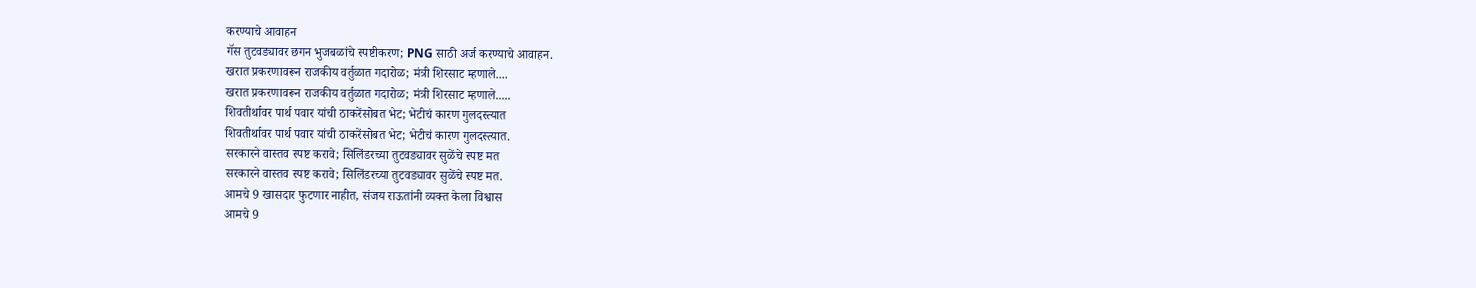करण्याचे आवाहन
गॅस तुटवड्यावर छगन भुजबळांचे स्पष्टीकरण; PNG साठी अर्ज करण्याचे आवाहन.
खरात प्रकरणावरून राजकीय वर्तुळात गदारोळ; मंत्री शिरसाट म्हणाले....
खरात प्रकरणावरून राजकीय वर्तुळात गदारोळ; मंत्री शिरसाट म्हणाले.....
शिवतीर्थावर पार्थ पवार यांची ठाकरेंसोबत भेट; भेटीचं कारण गुलदस्त्यात
शिवतीर्थावर पार्थ पवार यांची ठाकरेंसोबत भेट; भेटीचं कारण गुलदस्त्यात.
सरकारने वास्तव स्पष्ट करावे; सिलिंडरच्या तुटवड्यावर सुळेंचे स्पष्ट मत
सरकारने वास्तव स्पष्ट करावे; सिलिंडरच्या तुटवड्यावर सुळेंचे स्पष्ट मत.
आमचे 9 खासदार फुटणार नाहीत, संजय राऊतांनी व्यक्त केला विश्वास
आमचे 9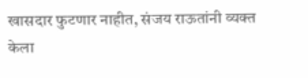खासदार फुटणार नाहीत, संजय राऊतांनी व्यक्त केला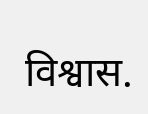विश्वास.